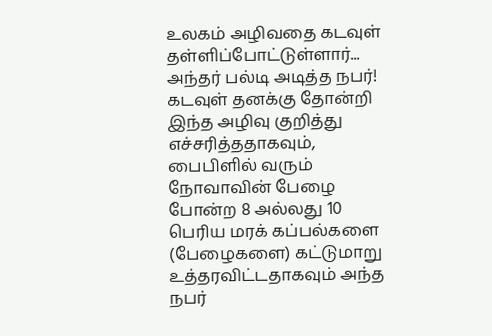உலகம் அழிவதை கடவுள் தள்ளிப்போட்டுள்ளார்... அந்தர் பல்டி அடித்த நபர்!
கடவுள் தனக்கு தோன்றி இந்த அழிவு குறித்து எச்சரித்ததாகவும், பைபிளில் வரும் நோவாவின் பேழை போன்ற 8 அல்லது 10 பெரிய மரக் கப்பல்களை (பேழைகளை) கட்டுமாறு உத்தரவிட்டதாகவும் அந்த நபர்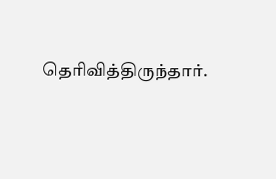தெரிவித்திருந்தார்.